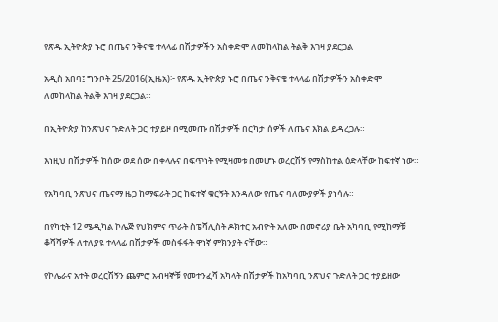የጽዱ ኢትዮጵያ ኑሮ በጤና ንቅናቄ ተላላፊ በሽታዎችን አስቀድሞ ለመከላከል ትልቅ እገዛ ያደርጋል

አዲስ አበባ፤ ግንቦት 25/2016(ኢዜአ)፦ የጽዱ ኢትዮጵያ ኑሮ በጤና ንቅናቄ ተላላፊ በሽታዎችን አስቀድሞ ለመከላከል ትልቅ እገዛ ያደርጋል።

በኢትዮጵያ ከንጽህና ጉድለት ጋር ተያይዞ በሚመጡ በሽታዎች በርካታ ሰዎች ለጤና እክል ይዳረጋሉ።

እነዚህ በሽታዎች ከሰው ወደ ሰው በቀላሉና በፍጥነት የሚዛመቱ በመሆኑ ወረርሽኝ የማስከተል ዕድላቸው ከፍተኛ ነው።

የአካባቢ ንጽህና ጤናማ ዜጋ ከማፍራት ጋር ከፍተኛ ቁርኝት እንዳለው የጤና ባለሙያዎች ያነሳሉ።

በየካቲት 12 ሜዲካል ኮሌጅ የህክምና ጥራት ስፔሻሊስት ዶክተር አብዮት አለሙ በመኖሪያ ቤት አካባቢ የሚከማቹ ቆሻሻዎች ለተለያዩ ተላላፊ በሽታዎች መስፋፋት ዋነኛ ምክንያት ናቸው።

የኮሌራና አተት ወረርሽኝን ጨምሮ አብዛኞቹ የመተንፈሻ አካላት በሽታዎች ከአካባቢ ንጽህና ጉድለት ጋር ተያይዘው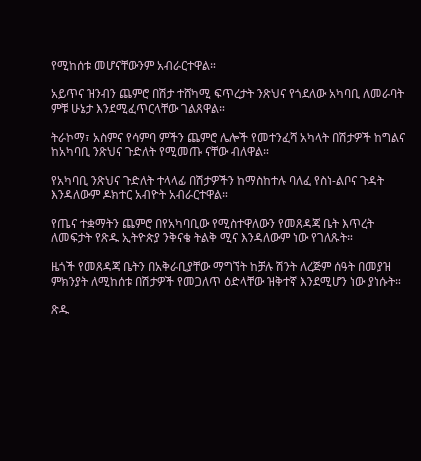የሚከሰቱ መሆናቸውንም አብራርተዋል።

አይጥና ዝንብን ጨምሮ በሽታ ተሸካሚ ፍጥረታት ንጽህና የጎደለው አካባቢ ለመራባት ምቹ ሁኔታ እንደሚፈጥርላቸው ገልጸዋል።

ትራኮማ፣ አስምና የሳምባ ምችን ጨምሮ ሌሎች የመተንፈሻ አካላት በሽታዎች ከግልና ከአካባቢ ንጽህና ጉድለት የሚመጡ ናቸው ብለዋል።

የአካባቢ ንጽህና ጉድለት ተላላፊ በሽታዎችን ከማስከተሉ ባለፈ የስነ-ልቦና ጉዳት እንዳለውም ዶክተር አብዮት አብራርተዋል።

የጤና ተቋማትን ጨምሮ በየአካባቢው የሚስተዋለውን የመጸዳጃ ቤት እጥረት ለመፍታት የጽዱ ኢትዮጵያ ንቅናቄ ትልቅ ሚና እንዳለውም ነው የገለጹት።

ዜጎች የመጸዳጃ ቤትን በአቅራቢያቸው ማግኘት ከቻሉ ሽንት ለረጅም ሰዓት በመያዝ ምክንያት ለሚከሰቱ በሽታዎች የመጋለጥ ዕድላቸው ዝቅተኛ እንደሚሆን ነው ያነሱት።

ጽዱ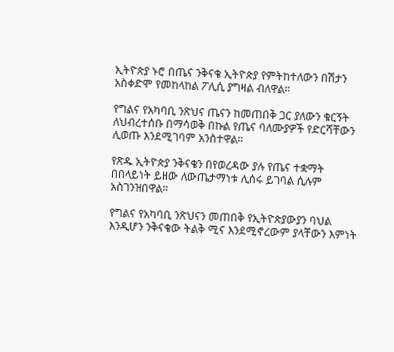ኢትዮጵያ ኑሮ በጤና ንቅናቄ ኢትዮጵያ የምትከተለውን በሽታን አስቀድሞ የመከላከል ፖሊሲ ያግዛል ብለዋል።

የግልና የአካባቢ ንጽህና ጤናን ከመጠበቅ ጋር ያለውን ቁርኝት ለህብረተሰቡ በማሳወቅ በኩል የጤና ባለሙያዎች የድርሻቸውን ሊወጡ እንደሚገባም አንስተዋል።

የጽዱ ኢትዮጵያ ንቅናቄን በየወረዳው ያሉ የጤና ተቋማት በበላይነት ይዘው ለውጤታማነቱ ሊሰሩ ይገባል ሲሉም አስገንዝበዋል።

የግልና የአካባቢ ንጽህናን መጠበቅ የኢትዮጵያውያን ባህል እንዲሆን ንቅናቄው ትልቅ ሚና እንደሚኖረውም ያላቸውን እምነት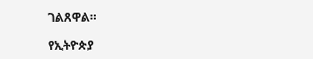ገልጸዋል።

የኢትዮጵያ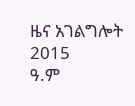ዜና አገልግሎት
2015
ዓ.ም